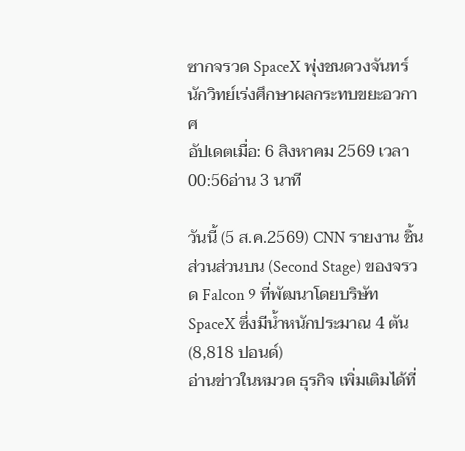ซากจรวด SpaceX พุ่งชนดวงจันทร์ นักวิทย์เร่งศึกษาผลกระทบขยะอวกาศ
อัปเดตเมื่อ: 6 สิงหาคม 2569 เวลา 00:56อ่าน 3 นาที

วันนี้ (5 ส.ค.2569) CNN รายงาน ชิ้นส่วนส่วนบน (Second Stage) ของจรวด Falcon 9 ที่พัฒนาโดยบริษัท SpaceX ซึ่งมีน้ำหนักประมาณ 4 ตัน (8,818 ปอนด์)
อ่านข่าวในหมวด ธุรกิจ เพิ่มเติมได้ที่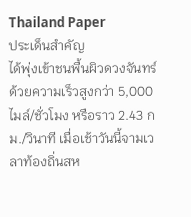Thailand Paper
ประเด็นสำคัญ
ได้พุ่งเข้าชนพื้นผิวดวงจันทร์ด้วยความเร็วสูงกว่า 5,000 ไมล์/ชั่วโมง หรือราว 2.43 กม./วินาที เมื่อเช้าวันนี้จามเวลาท้องถิ่นสห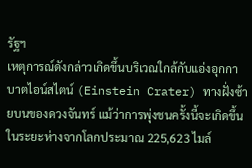รัฐฯ
เหตุการณ์ดังกล่าวเกิดขึ้นบริเวณใกล้กับแอ่งอุกกาบาตไอน์สไตน์ (Einstein Crater) ทางฝั่งซ้ายบนของดวงจันทร์ แม้ว่าการพุ่งชนครั้งนี้จะเกิดขึ้นในระยะห่างจากโลกประมาณ 225,623 ไมล์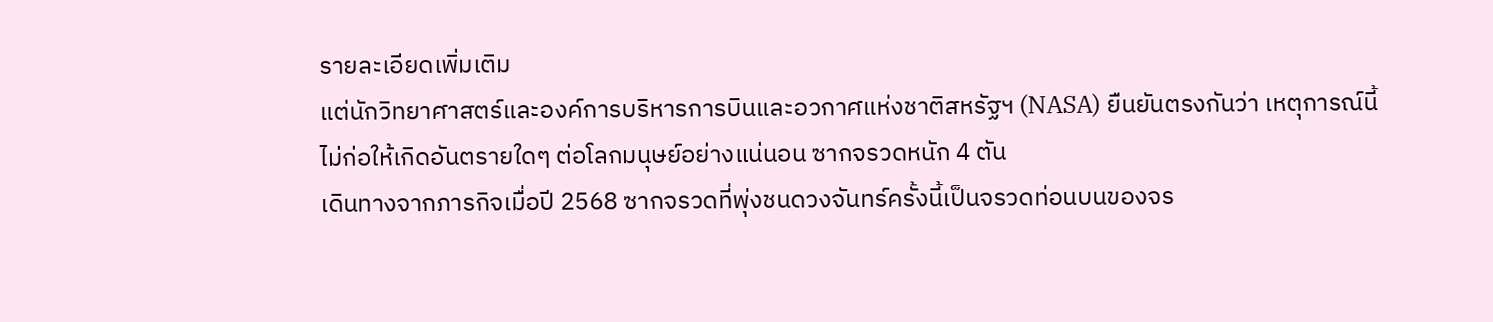รายละเอียดเพิ่มเติม
แต่นักวิทยาศาสตร์และองค์การบริหารการบินและอวกาศแห่งชาติสหรัฐฯ (NASA) ยืนยันตรงกันว่า เหตุการณ์นี้ไม่ก่อให้เกิดอันตรายใดๆ ต่อโลกมนุษย์อย่างแน่นอน ซากจรวดหนัก 4 ตัน
เดินทางจากภารกิจเมื่อปี 2568 ซากจรวดที่พุ่งชนดวงจันทร์ครั้งนี้เป็นจรวดท่อนบนของจร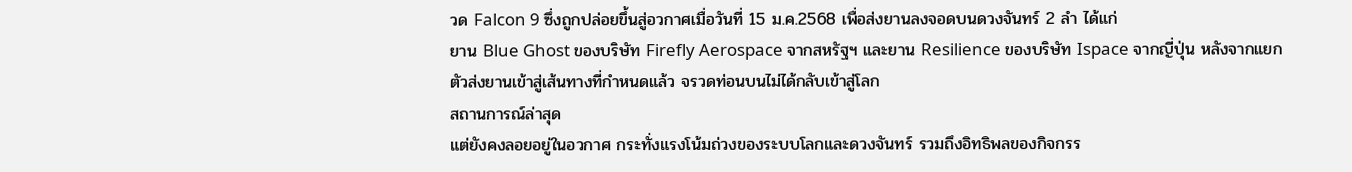วด Falcon 9 ซึ่งถูกปล่อยขึ้นสู่อวกาศเมื่อวันที่ 15 ม.ค.2568 เพื่อส่งยานลงจอดบนดวงจันทร์ 2 ลำ ได้แก่
ยาน Blue Ghost ของบริษัท Firefly Aerospace จากสหรัฐฯ และยาน Resilience ของบริษัท Ispace จากญี่ปุ่น หลังจากแยกตัวส่งยานเข้าสู่เส้นทางที่กำหนดแล้ว จรวดท่อนบนไม่ได้กลับเข้าสู่โลก
สถานการณ์ล่าสุด
แต่ยังคงลอยอยู่ในอวกาศ กระทั่งแรงโน้มถ่วงของระบบโลกและดวงจันทร์ รวมถึงอิทธิพลของกิจกรร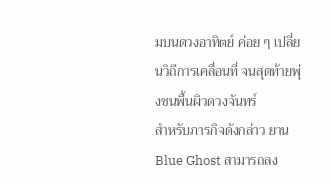มบนดวงอาทิตย์ ค่อย ๆ เปลี่ยนวิถีการเคลื่อนที่ จนสุดท้ายพุ่งชนพื้นผิวดวงจันทร์
สำหรับภารกิจดังกล่าว ยาน Blue Ghost สามารถลง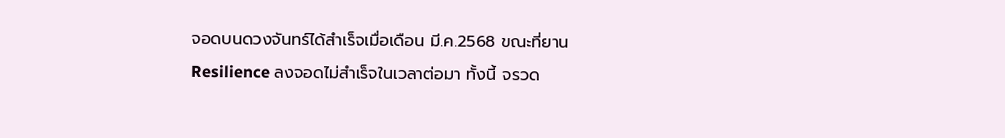จอดบนดวงจันทร์ได้สำเร็จเมื่อเดือน มี.ค.2568 ขณะที่ยาน Resilience ลงจอดไม่สำเร็จในเวลาต่อมา ทั้งนี้ จรวด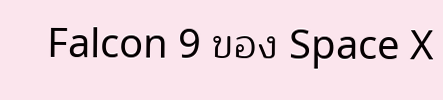Falcon 9 ของ Space X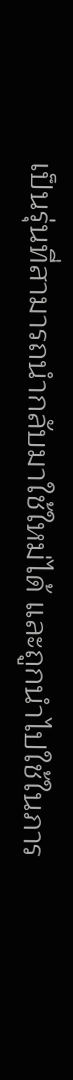เป็นรุ่นที่สามารถนำกลับมาใช้ใหม่ได้ และถูกนำไปใช้ในภาร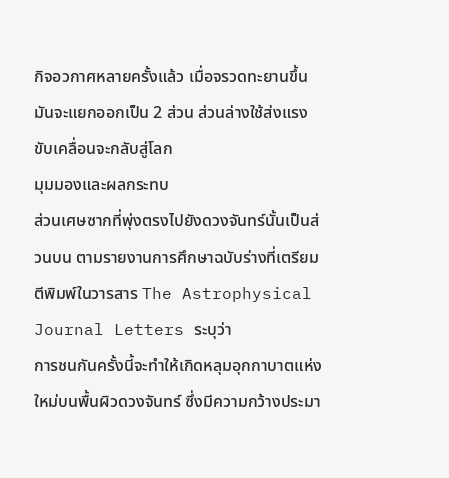กิจอวกาศหลายครั้งแล้ว เมื่อจรวดทะยานขึ้น มันจะแยกออกเป็น 2 ส่วน ส่วนล่างใช้ส่งแรงขับเคลื่อนจะกลับสู่โลก
มุมมองและผลกระทบ
ส่วนเศษซากที่พุ่งตรงไปยังดวงจันทร์นั้นเป็นส่วนบน ตามรายงานการศึกษาฉบับร่างที่เตรียมตีพิมพ์ในวารสาร The Astrophysical Journal Letters ระบุว่า
การชนกันครั้งนี้จะทำให้เกิดหลุมอุกกาบาตแห่งใหม่บนพื้นผิวดวงจันทร์ ซึ่งมีความกว้างประมา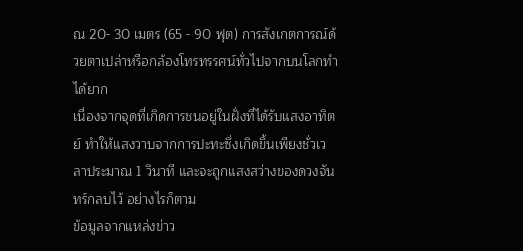ณ 20- 30 เมตร (65 - 90 ฟุต) การสังเกตการณ์ด้วยตาเปล่าหรือกล้องโทรทรรศน์ทั่วไปจากบนโลกทำได้ยาก
เนื่องจากจุดที่เกิดการชนอยู่ในฝั่งที่ได้รับแสงอาทิตย์ ทำให้แสงวาบจากการปะทะซึ่งเกิดขึ้นเพียงชั่วเวลาประมาณ 1 วินาที และจะถูกแสงสว่างของดวงจันทร์กลบไว้ อย่างไรก็ตาม
ข้อมูลจากแหล่งข่าว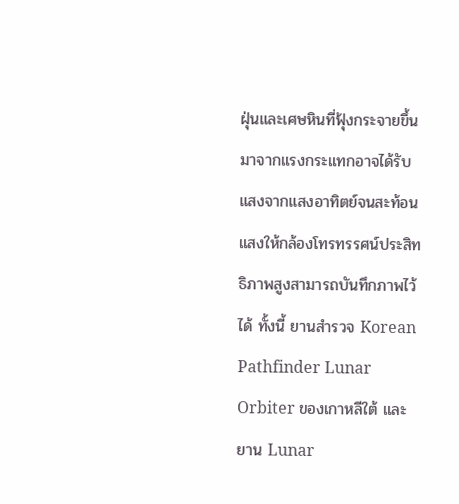ฝุ่นและเศษหินที่ฟุ้งกระจายขึ้นมาจากแรงกระแทกอาจได้รับแสงจากแสงอาทิตย์จนสะท้อนแสงให้กล้องโทรทรรศน์ประสิทธิภาพสูงสามารถบันทึกภาพไว้ได้ ทั้งนี้ ยานสำรวจ Korean Pathfinder Lunar
Orbiter ของเกาหลีใต้ และยาน Lunar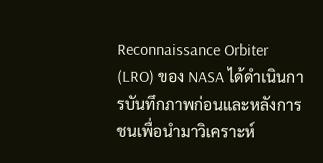Reconnaissance Orbiter (LRO) ของ NASA ได้ดำเนินการบันทึกภาพก่อนและหลังการชนเพื่อนำมาวิเคราะห์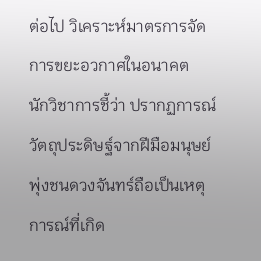ต่อไป วิเคราะห์มาตรการจัดการขยะอวกาศในอนาคต
นักวิชาการชี้ว่า ปรากฏการณ์วัตถุประดิษฐ์จากฝีมือมนุษย์พุ่งชนดวงจันทร์ถือเป็นเหตุการณ์ที่เกิด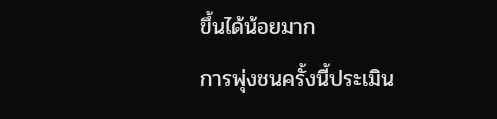ขึ้นได้น้อยมาก
การพุ่งชนครั้งนี้ประเมิน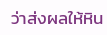ว่าส่งผลให้หิน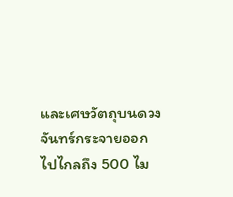และเศษวัตถุบนดวงจันทร์กระจายออกไปไกลถึง 500 ไม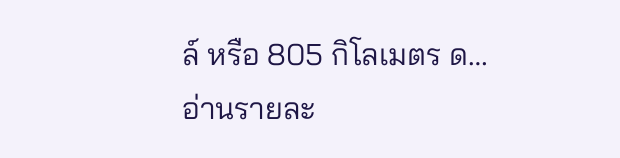ล์ หรือ 805 กิโลเมตร ด…
อ่านรายละ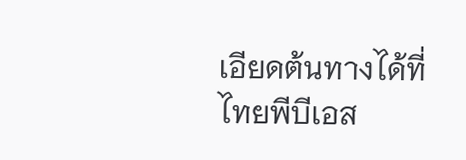เอียดต้นทางได้ที่ ไทยพีบีเอส